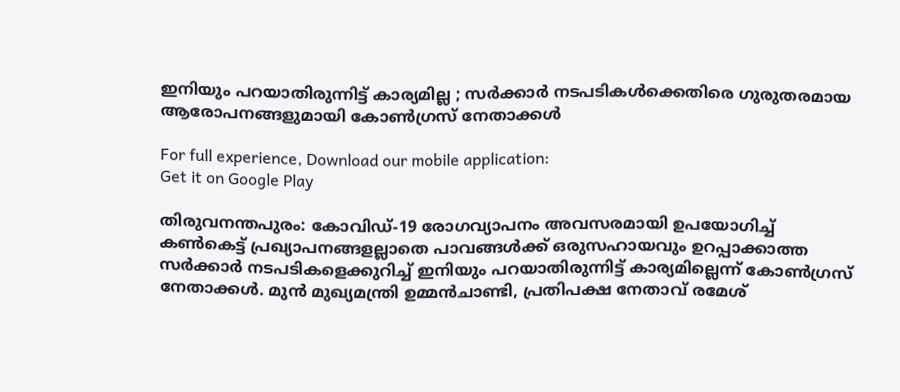ഇനിയും പറയാതിരുന്നിട്ട് കാര്യമില്ല ; സര്‍ക്കാര്‍ നടപടികള്‍ക്കെതിരെ ഗുരുതരമായ ആരോപനങ്ങളുമായി കോണ്‍ഗ്രസ് നേതാക്കള്‍

For full experience, Download our mobile application:
Get it on Google Play

തിരുവനന്തപുരം: കോവിഡ്-19 രോഗവ്യാപനം അവസരമായി ഉപയോഗിച്ച്‌ കണ്‍കെട്ട് പ്രഖ്യാപനങ്ങളല്ലാതെ പാവങ്ങള്‍ക്ക് ഒരുസഹായവും ഉറപ്പാക്കാത്ത സര്‍ക്കാര്‍ നടപടികളെക്കുറിച്ച്‌ ഇനിയും പറയാതിരുന്നിട്ട് കാര്യമില്ലെന്ന് കോണ്‍ഗ്രസ് നേതാക്കള്‍. മുന്‍ മുഖ്യമന്ത്രി ഉമ്മന്‍ചാണ്ടി, പ്രതിപക്ഷ നേതാവ് രമേശ്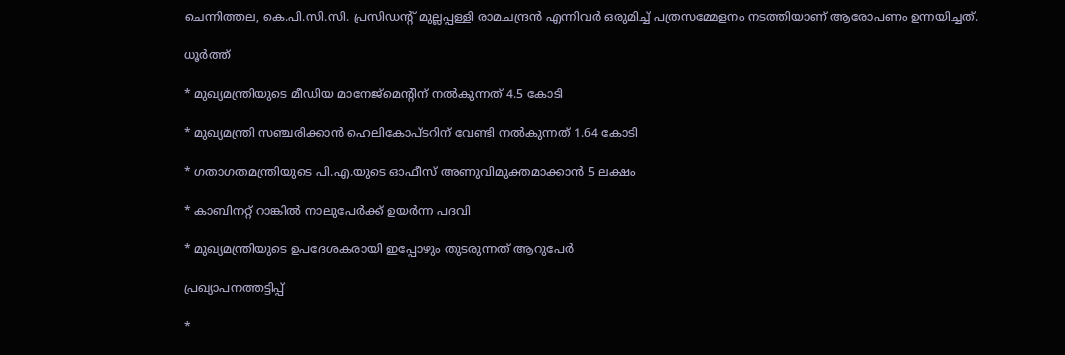ചെന്നിത്തല, കെ.പി.സി.സി. പ്രസിഡന്റ് മുല്ലപ്പള്ളി രാമചന്ദ്രന്‍ എന്നിവര്‍ ഒരുമിച്ച്‌ പത്രസമ്മേളനം നടത്തിയാണ് ആരോപണം ഉന്നയിച്ചത്.

ധൂര്‍ത്ത്

* മുഖ്യമന്ത്രിയുടെ മീഡിയ മാനേജ്‌മെന്റിന് നല്‍കുന്നത് 4.5 കോടി

* മുഖ്യമന്ത്രി സഞ്ചരിക്കാന്‍ ഹെലികോപ്ടറിന് വേണ്ടി നല്‍കുന്നത് 1.64 കോടി

* ഗതാഗതമന്ത്രിയുടെ പി.എ.യുടെ ഓഫീസ് അണുവിമുക്തമാക്കാന്‍ 5 ലക്ഷം

* കാബിനറ്റ് റാങ്കില്‍ നാലുപേര്‍ക്ക് ഉയര്‍ന്ന പദവി

* മുഖ്യമന്ത്രിയുടെ ഉപദേശകരായി ഇപ്പോഴും തുടരുന്നത് ആറുപേര്‍

പ്രഖ്യാപനത്തട്ടിപ്പ്

*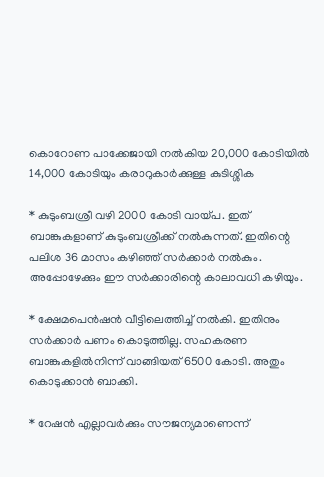കൊറോണ പാക്കേജായി നല്‍കിയ 20,000 കോടിയില്‍ 14,000 കോടിയും കരാറുകാര്‍ക്കുള്ള കുടിശ്ശിക

* കുടുംബശ്രീ വഴി 2000 കോടി വായ്പ. ഇത് ബാങ്കുകളാണ് കുടുംബശ്രീക്ക് നല്‍കുന്നത്. ഇതിന്റെ പലിശ 36 മാസം കഴിഞ്ഞ് സര്‍ക്കാര്‍ നല്‍കും. അപ്പോഴേക്കും ഈ സര്‍ക്കാരിന്റെ കാലാവധി കഴിയും.

* ക്ഷേമപെന്‍ഷന്‍ വീട്ടിലെത്തിച്ച്‌ നല്‍കി. ഇതിനും സര്‍ക്കാര്‍ പണം കൊടുത്തില്ല. സഹകരണ ബാങ്കുകളില്‍നിന്ന് വാങ്ങിയത് 6500 കോടി. അതും കൊടുക്കാന്‍ ബാക്കി.

* റേഷന്‍ എല്ലാവര്‍ക്കും സൗജന്യമാണെന്ന്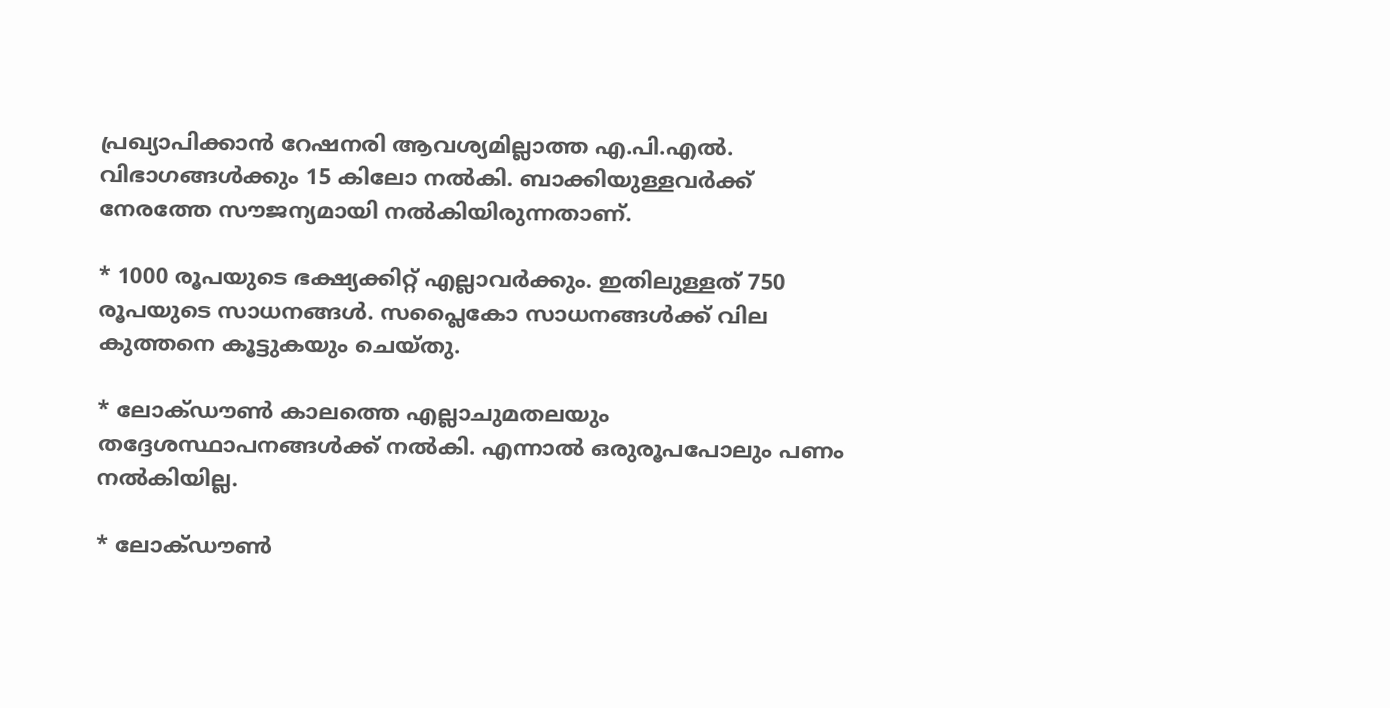പ്രഖ്യാപിക്കാന്‍ റേഷനരി ആവശ്യമില്ലാത്ത എ.പി.എല്‍. വിഭാഗങ്ങള്‍ക്കും 15 കിലോ നല്‍കി. ബാക്കിയുള്ളവര്‍ക്ക് നേരത്തേ സൗജന്യമായി നല്‍കിയിരുന്നതാണ്.

* 1000 രൂപയുടെ ഭക്ഷ്യക്കിറ്റ് എല്ലാവര്‍ക്കും. ഇതിലുള്ളത് 750 രൂപയുടെ സാധനങ്ങള്‍. സപ്ലൈകോ സാധനങ്ങള്‍ക്ക് വില കുത്തനെ കൂട്ടുകയും ചെയ്തു.

* ലോക്ഡൗണ്‍ കാലത്തെ എല്ലാചുമതലയും തദ്ദേശസ്ഥാപനങ്ങള്‍ക്ക് നല്‍കി. എന്നാല്‍ ഒരുരൂപപോലും പണം നല്‍കിയില്ല.

* ലോക്ഡൗണ്‍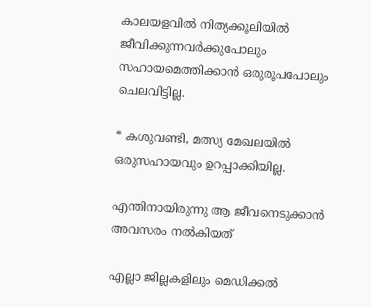കാലയളവില്‍ നിത്യക്കൂലിയില്‍ ജീവിക്കുന്നവര്‍ക്കുപോലും സഹായമെത്തിക്കാന്‍ ഒരുരൂപപോലും ചെലവിട്ടില്ല.

* കശുവണ്ടി, മത്സ്യ മേഖലയില്‍ ഒരുസഹായവും ഉറപ്പാക്കിയില്ല.

എന്തിനായിരുന്നു ആ ജീവനെടുക്കാന്‍ അവസരം നല്‍കിയത്

എല്ലാ ജില്ലകളിലും മെഡിക്കല്‍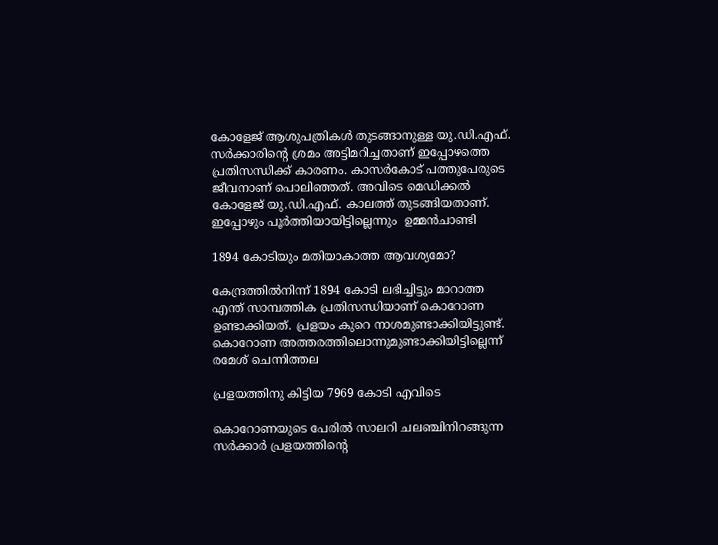കോളേജ് ആശുപത്രികള്‍ തുടങ്ങാനുള്ള യു.ഡി.എഫ്. സര്‍ക്കാരിന്റെ ശ്രമം അട്ടിമറിച്ചതാണ് ഇപ്പോഴത്തെ പ്രതിസന്ധിക്ക് കാരണം. കാസര്‍കോട്‌ പത്തുപേരുടെ ജീവനാണ് പൊലിഞ്ഞത്. അവിടെ മെഡിക്കല്‍ കോളേജ് യു.ഡി.എഫ്. കാലത്ത് തുടങ്ങിയതാണ്. ഇപ്പോഴും പൂര്‍ത്തിയായിട്ടില്ലെന്നും  ഉമ്മന്‍ചാണ്ടി

1894 കോടിയും മതിയാകാത്ത ആവശ്യമോ?

കേന്ദ്രത്തില്‍നിന്ന് 1894 കോടി ലഭിച്ചിട്ടും മാറാത്ത എന്ത് സാമ്പത്തിക പ്രതിസന്ധിയാണ് കൊറോണ ഉണ്ടാക്കിയത്. പ്രളയം കുറെ നാശമുണ്ടാക്കിയിട്ടുണ്ട്. കൊറോണ അത്തരത്തിലൊന്നുമുണ്ടാക്കിയിട്ടില്ലെന്ന് രമേശ് ചെന്നിത്തല

പ്രളയത്തിനു കിട്ടിയ 7969 കോടി എവിടെ

കൊറോണയുടെ പേരില്‍ സാലറി ചലഞ്ചിനിറങ്ങുന്ന സര്‍ക്കാര്‍ പ്രളയത്തിന്റെ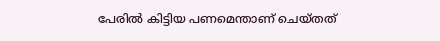പേരില്‍ കിട്ടിയ പണമെന്താണ് ചെയ്തത്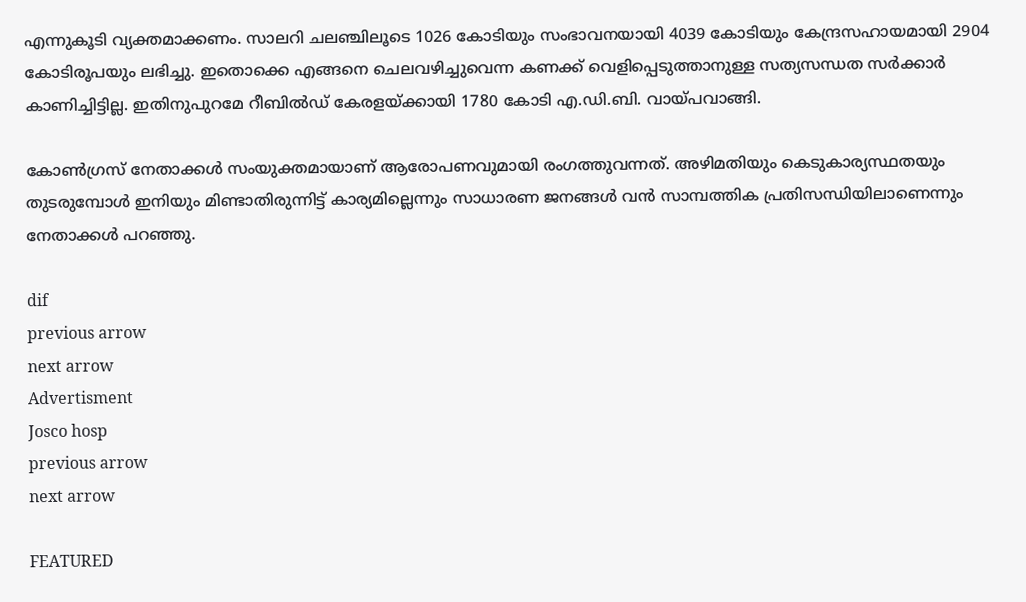എന്നുകൂടി വ്യക്തമാക്കണം. സാലറി ചലഞ്ചിലൂടെ 1026 കോടിയും സംഭാവനയായി 4039 കോടിയും കേന്ദ്രസഹായമായി 2904 കോടിരൂപയും ലഭിച്ചു. ഇതൊക്കെ എങ്ങനെ ചെലവഴിച്ചുവെന്ന കണക്ക് വെളിപ്പെടുത്താനുള്ള സത്യസന്ധത സര്‍ക്കാര്‍ കാണിച്ചിട്ടില്ല. ഇതിനുപുറമേ റീബില്‍ഡ് കേരളയ്ക്കായി 1780 കോടി എ.ഡി.ബി. വായ്പവാങ്ങി.

കോണ്‍ഗ്രസ് നേതാക്കള്‍ സംയുക്തമായാണ് ആരോപണവുമായി രംഗത്തുവന്നത്. അഴിമതിയും കെടുകാര്യസ്ഥതയും തുടരുമ്പോള്‍ ഇനിയും മിണ്ടാതിരുന്നിട്ട് കാര്യമില്ലെന്നും സാധാരണ ജനങ്ങള്‍ വന്‍ സാമ്പത്തിക പ്രതിസന്ധിയിലാണെന്നും നേതാക്കള്‍ പറഞ്ഞു.

dif
previous arrow
next arrow
Advertisment
Josco hosp
previous arrow
next arrow

FEATURED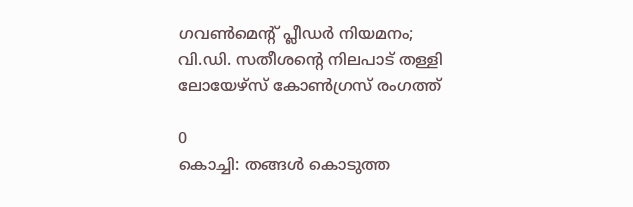ഗവൺമെന്റ് പ്ലീഡർ നിയമനം; വി.ഡി. സതീശന്റെ നിലപാട് തള്ളി ലോയേഴ്സ് കോൺഗ്രസ് രംഗത്ത്

0
കൊച്ചി: തങ്ങൾ കൊടുത്ത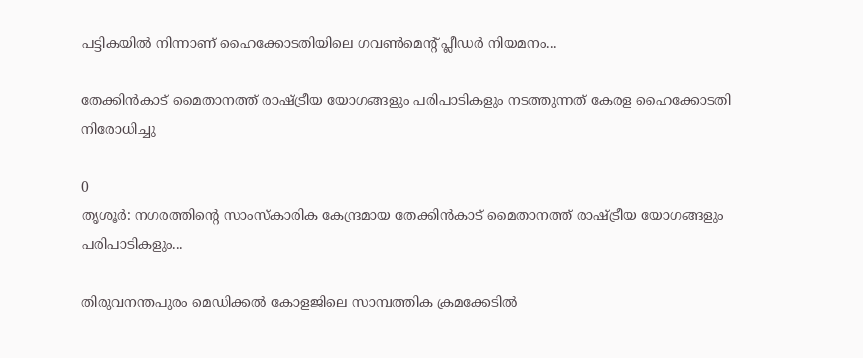പട്ടികയിൽ നിന്നാണ് ഹൈക്കോടതിയിലെ ഗവൺമെൻ്റ് പ്ലീഡർ നിയമനം...

തേക്കിൻകാട് മൈതാനത്ത് രാഷ്ട്രീയ യോഗങ്ങളും പരിപാടികളും നടത്തുന്നത് കേരള ഹൈക്കോടതി നിരോധിച്ചു

0
തൃശൂർ: നഗരത്തിന്റെ സാംസ്‌കാരിക കേന്ദ്രമായ തേക്കിൻകാട് മൈതാനത്ത് രാഷ്ട്രീയ യോഗങ്ങളും പരിപാടികളും...

തിരുവനന്തപുരം മെഡിക്കൽ കോളജിലെ സാമ്പത്തിക ക്രമക്കേടിൽ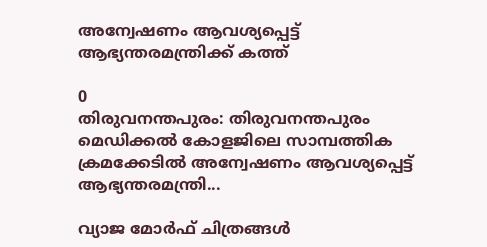അന്വേഷണം ആവശ്യപ്പെട്ട് ആഭ്യന്തരമന്ത്രിക്ക് കത്ത്

0
തിരുവനന്തപുരം: തിരുവനന്തപുരം മെഡിക്കൽ കോളജിലെ സാമ്പത്തിക ക്രമക്കേടിൽ അന്വേഷണം ആവശ്യപ്പെട്ട് ആഭ്യന്തരമന്ത്രി...

വ്യാജ മോർഫ് ചിത്രങ്ങൾ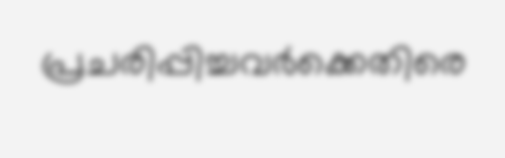പ്രചരിപ്പിച്ചവർക്കെതിരെ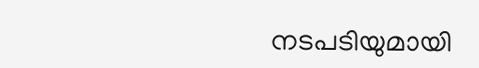നടപടിയുമായി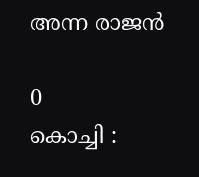അന്ന രാജൻ

0
കൊച്ചി :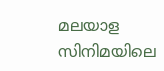മലയാള സിനിമയിലെ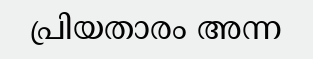പ്രിയതാരം അന്ന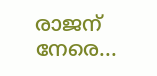രാജന് നേരെ...